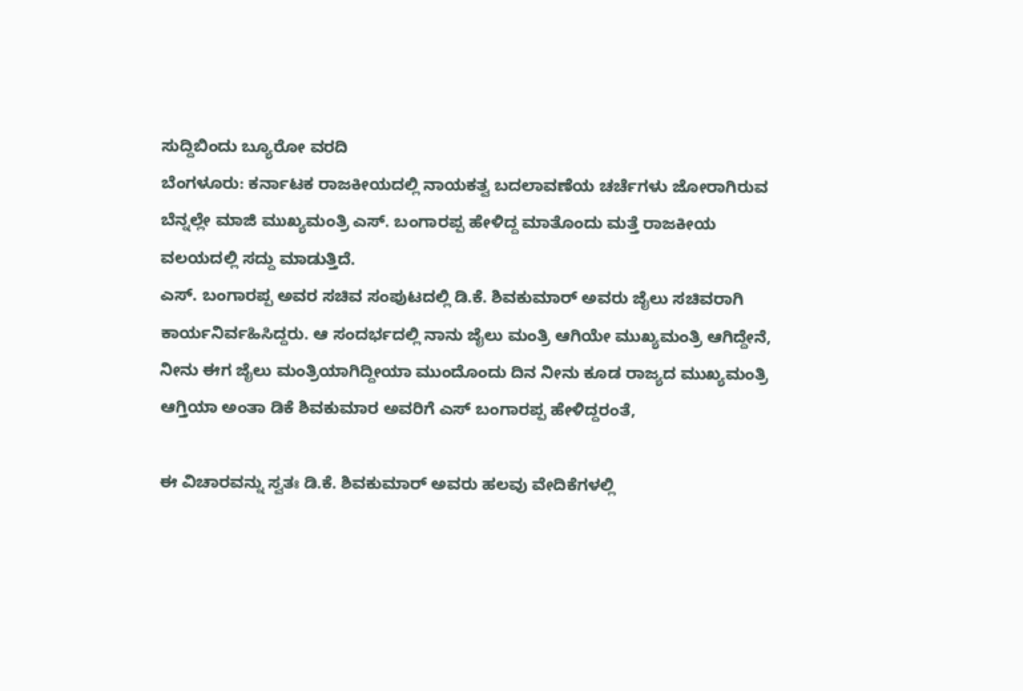ಸುದ್ದಿಬಿಂದು ಬ್ಯೂರೋ ವರದಿ
ಬೆಂಗಳೂರು: ಕರ್ನಾಟಕ ರಾಜಕೀಯದಲ್ಲಿ ನಾಯಕತ್ವ ಬದಲಾವಣೆಯ ಚರ್ಚೆಗಳು ಜೋರಾಗಿರುವ ಬೆನ್ನಲ್ಲೇ ಮಾಜಿ ಮುಖ್ಯಮಂತ್ರಿ ಎಸ್. ಬಂಗಾರಪ್ಪ ಹೇಳಿದ್ದ ಮಾತೊಂದು ಮತ್ತೆ ರಾಜಕೀಯ ವಲಯದಲ್ಲಿ ಸದ್ದು ಮಾಡುತ್ತಿದೆ.
ಎಸ್. ಬಂಗಾರಪ್ಪ ಅವರ ಸಚಿವ ಸಂಪುಟದಲ್ಲಿ ಡಿ.ಕೆ. ಶಿವಕುಮಾರ್ ಅವರು ಜೈಲು ಸಚಿವರಾಗಿ ಕಾರ್ಯನಿರ್ವಹಿಸಿದ್ದರು. ಆ ಸಂದರ್ಭದಲ್ಲಿ ನಾನು ಜೈಲು ಮಂತ್ರಿ ಆಗಿಯೇ ಮುಖ್ಯಮಂತ್ರಿ ಆಗಿದ್ದೇನೆ, ನೀನು ಈಗ ಜೈಲು ಮಂತ್ರಿಯಾಗಿದ್ದೀಯಾ ಮುಂದೊಂದು ದಿನ ನೀನು ಕೂಡ ರಾಜ್ಯದ ಮುಖ್ಯಮಂತ್ರಿ ಆಗ್ತಿಯಾ ಅಂತಾ ಡಿಕೆ ಶಿವಕುಮಾರ ಅವರಿಗೆ ಎಸ್ ಬಂಗಾರಪ್ಪ ಹೇಳಿದ್ದರಂತೆ,

ಈ ವಿಚಾರವನ್ನು ಸ್ವತಃ ಡಿ.ಕೆ. ಶಿವಕುಮಾರ್ ಅವರು ಹಲವು ವೇದಿಕೆಗಳಲ್ಲಿ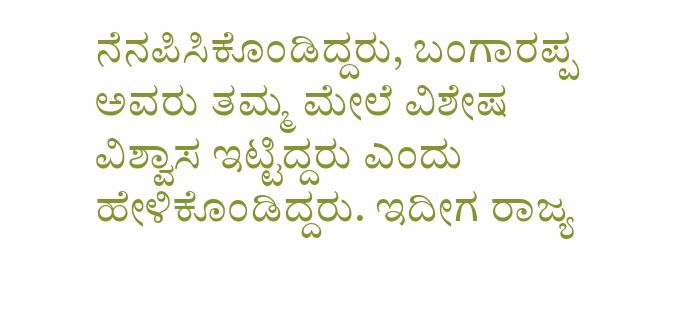ನೆನಪಿಸಿಕೊಂಡಿದ್ದರು, ಬಂಗಾರಪ್ಪ ಅವರು ತಮ್ಮ ಮೇಲೆ ವಿಶೇಷ ವಿಶ್ವಾಸ ಇಟ್ಟಿದ್ದರು ಎಂದು ಹೇಳಿಕೊಂಡಿದ್ದರು. ಇದೀಗ ರಾಜ್ಯ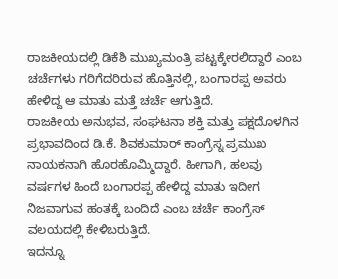ರಾಜಕೀಯದಲ್ಲಿ ಡಿಕೆಶಿ ಮುಖ್ಯಮಂತ್ರಿ ಪಟ್ಟಕ್ಕೇರಲಿದ್ದಾರೆ ಎಂಬ ಚರ್ಚೆಗಳು ಗರಿಗೆದರಿರುವ ಹೊತ್ತಿನಲ್ಲಿ, ಬಂಗಾರಪ್ಪ ಅವರು ಹೇಳಿದ್ದ ಆ ಮಾತು ಮತ್ತೆ ಚರ್ಚೆ ಆಗುತ್ತಿದೆ.
ರಾಜಕೀಯ ಅನುಭವ, ಸಂಘಟನಾ ಶಕ್ತಿ ಮತ್ತು ಪಕ್ಷದೊಳಗಿನ ಪ್ರಭಾವದಿಂದ ಡಿ.ಕೆ. ಶಿವಕುಮಾರ್ ಕಾಂಗ್ರೆಸ್ನ ಪ್ರಮುಖ ನಾಯಕನಾಗಿ ಹೊರಹೊಮ್ಮಿದ್ದಾರೆ. ಹೀಗಾಗಿ, ಹಲವು ವರ್ಷಗಳ ಹಿಂದೆ ಬಂಗಾರಪ್ಪ ಹೇಳಿದ್ದ ಮಾತು ಇದೀಗ ನಿಜವಾಗುವ ಹಂತಕ್ಕೆ ಬಂದಿದೆ ಎಂಬ ಚರ್ಚೆ ಕಾಂಗ್ರೆಸ್ ವಲಯದಲ್ಲಿ ಕೇಳಿಬರುತ್ತಿದೆ.
ಇದನ್ನೂ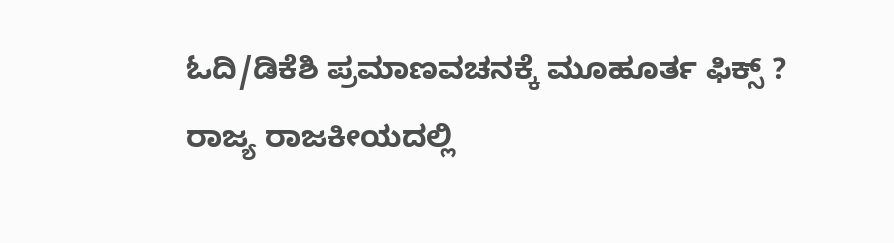ಓದಿ/ಡಿಕೆಶಿ ಪ್ರಮಾಣವಚನಕ್ಕೆ ಮೂಹೂರ್ತ ಫಿಕ್ಸ್ ? ರಾಜ್ಯ ರಾಜಕೀಯದಲ್ಲಿ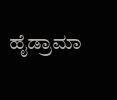ಹೈಡ್ರಾಮಾ